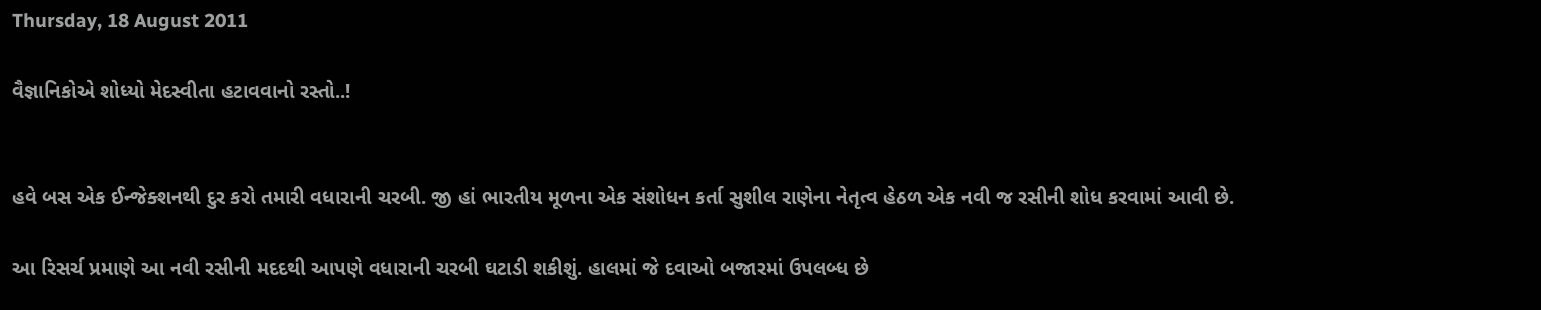Thursday, 18 August 2011

વૈજ્ઞાનિકોએ શોધ્યો મેદસ્વીતા હટાવવાનો રસ્તો..!


હવે બસ એક ઈન્જેક્શનથી દુર કરો તમારી વધારાની ચરબી. જી હાં ભારતીય મૂળના એક સંશોધન કર્તા સુશીલ રાણેના નેતૃત્વ હેઠળ એક નવી જ રસીની શોધ કરવામાં આવી છે.

આ રિસર્ચ પ્રમાણે આ નવી રસીની મદદથી આપણે વધારાની ચરબી ઘટાડી શકીશું. હાલમાં જે દવાઓ બજારમાં ઉપલબ્ધ છે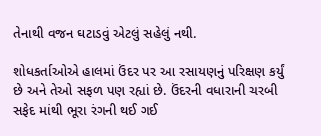તેનાથી વજન ઘટાડવું એટલું સહેલું નથી.

શોધકર્તાઓએ હાલમાં ઉંદર પર આ રસાયણનું પરિક્ષણ કર્યું છે અને તેઓ સફળ પણ રહ્યાં છે. ઉંદરની વધારાની ચરબી સફેદ માંથી ભૂરા રંગની થઈ ગઈ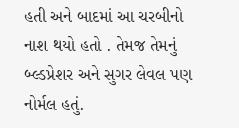હતી અને બાદમાં આ ચરબીનો નાશ થયો હતો . તેમજ તેમનું બ્લ્ડપ્રેશર અને સુગર લેવલ પણ નોર્મલ હતું.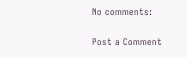No comments:

Post a Comment